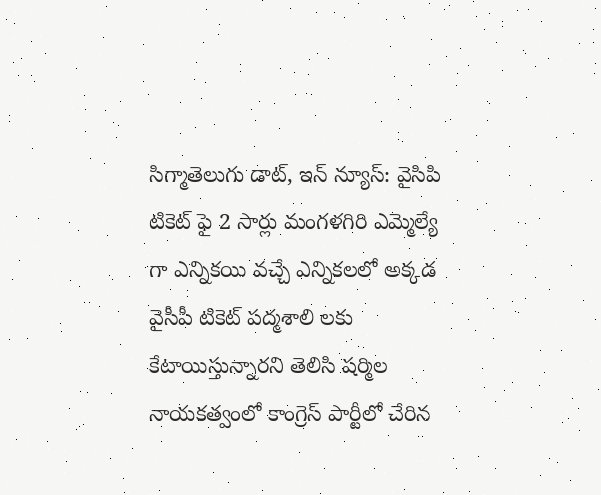సిగ్మాతెలుగు డాట్, ఇన్ న్యూస్: వైసిపి టికెట్ ఫై 2 సార్లు మంగళగిరి ఎమ్మెల్యే గా ఎన్నికయి వచ్చే ఎన్నికలలో అక్కడ వైసీపీ టికెట్ పద్మశాలి లకు కేటాయిస్తున్నారని తెలిసి షర్మిల నాయకత్వంలో కాంగ్రెస్ పార్టీలో చేరిన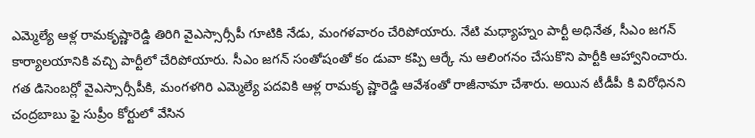ఎమ్మెల్యే ఆళ్ల రామకృష్ణారెడ్డి తిరిగి వైఎస్సార్సీపీ గూటికి నేడు, మంగళవారం చేరిపోయారు. నేటి మధ్యాహ్నం పార్టీ అధినేత, సీఎం జగన్ కార్యాలయానికి వచ్చి పార్టీలో చేరిపోయారు. సీఎం జగన్ సంతోషంతో కం డువా కప్పి ఆర్కే ను ఆలింగనం చేసుకొని పార్టీకి ఆహ్వానించారు. గత డిసెంబర్లో వైఎస్సార్సీపీకి, మంగళగిరి ఎమ్మెల్యే పదవికి ఆళ్ల రామకృ ష్ణారెడ్డి ఆవేశంతో రాజీనామా చేశారు. అయిన టీడీపీ కి విరోధినని చంద్రబాబు ఫై సుప్రీం కోర్టులో వేసిన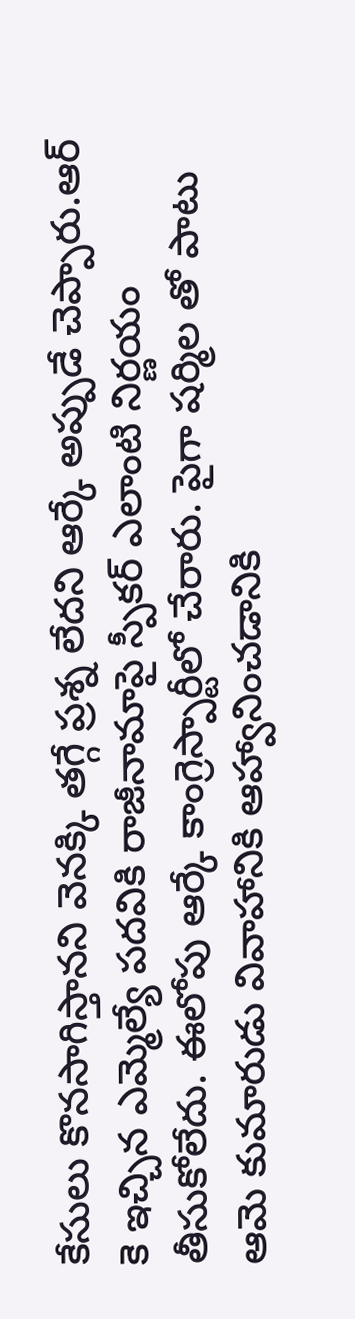కేసులు కొనసాగిస్తానని వెనక్కి తగ్గే ప్రశ్న లేదని ఆర్కే అప్పుడే చెప్పారు.ఆర్ కె ఇచ్చిన ఎమ్మెల్యే పదవికి రాజీనామాపై స్పీకర్ ఎలాంటి నిర్ణయం తీసుకోలేదు. ఈలోపు ఆర్కే కాంగ్రెస్పార్టీలో చేరారు. పైగా షర్మిల తో పాటు ఆమె కుమారుడు వివాహానికి ఆహ్వానించడానికి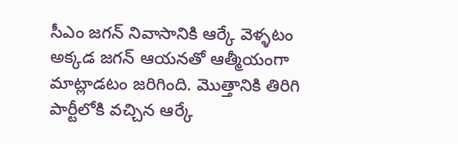సీఎం జగన్ నివాసానికి ఆర్కే వెళ్ళటం అక్కడ జగన్ ఆయనతో ఆత్మీయంగా మాట్లాడటం జరిగింది. మొత్తానికి తిరిగి పార్టీలోకి వచ్చిన ఆర్కే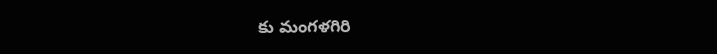కు మంగళగిరి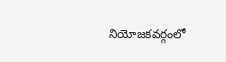నియోజకవర్గంలో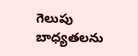గెలుపు బాధ్యతలను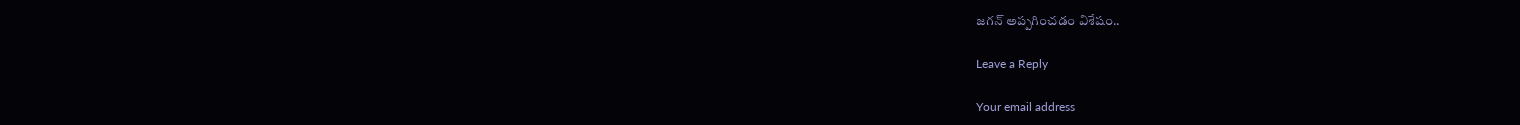జగన్ అప్పగించడం విశేషం..

Leave a Reply

Your email address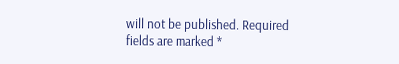will not be published. Required fields are marked *